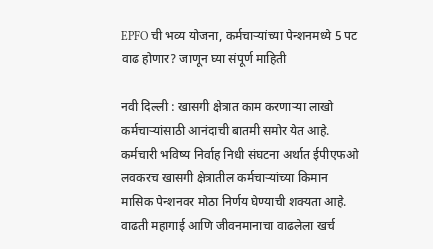EPFO ची भव्य योजना, कर्मचाऱ्यांच्या पेन्शनमध्ये 5 पट वाढ होणार? जाणून घ्या संपूर्ण माहिती

नवी दिल्ली : खासगी क्षेत्रात काम करणाऱ्या लाखो कर्मचाऱ्यांसाठी आनंदाची बातमी समोर येत आहे. कर्मचारी भविष्य निर्वाह निधी संघटना अर्थात ईपीएफओ लवकरच खासगी क्षेत्रातील कर्मचाऱ्यांच्या किमान मासिक पेन्शनवर मोठा निर्णय घेण्याची शक्यता आहे. वाढती महागाई आणि जीवनमानाचा वाढलेला खर्च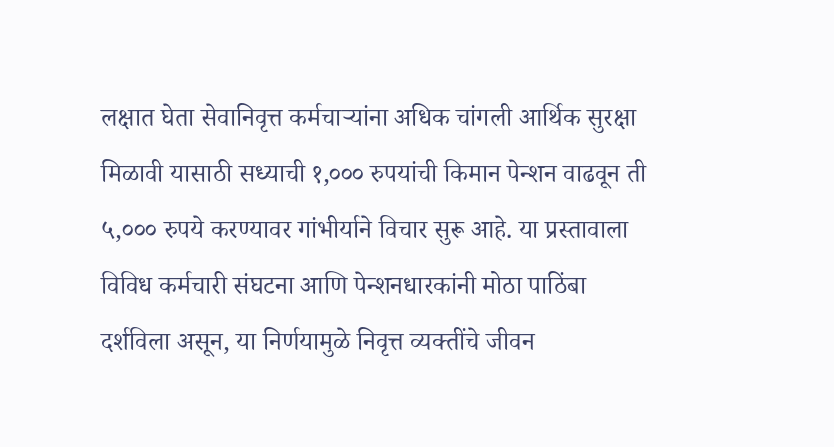लक्षात घेता सेवानिवृत्त कर्मचाऱ्यांना अधिक चांगली आर्थिक सुरक्षा मिळावी यासाठी सध्याची १,००० रुपयांची किमान पेन्शन वाढवून ती ५,००० रुपये करण्यावर गांभीर्याने विचार सुरू आहे. या प्रस्तावाला विविध कर्मचारी संघटना आणि पेन्शनधारकांनी मोठा पाठिंबा दर्शविला असून, या निर्णयामुळे निवृत्त व्यक्तींचे जीवन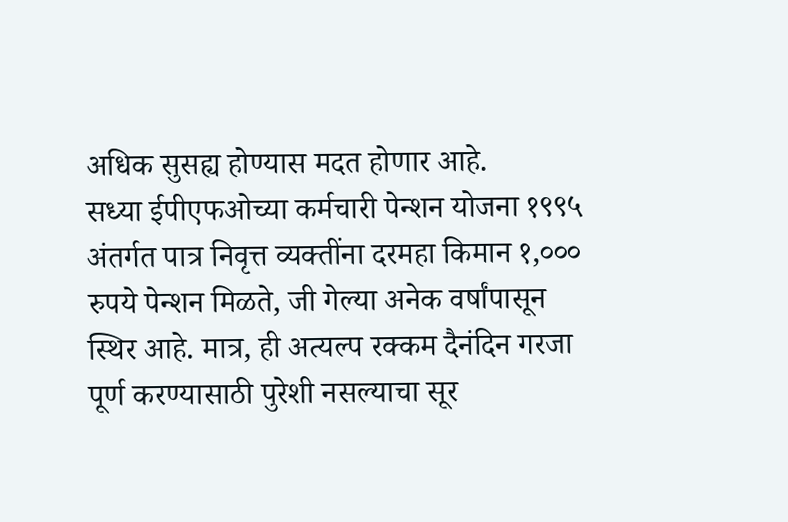अधिक सुसह्य होण्यास मदत होणार आहे.
सध्या ईपीएफओच्या कर्मचारी पेन्शन योजना १९९५ अंतर्गत पात्र निवृत्त व्यक्तींना दरमहा किमान १,००० रुपये पेन्शन मिळते, जी गेल्या अनेक वर्षांपासून स्थिर आहे. मात्र, ही अत्यल्प रक्कम दैनंदिन गरजा पूर्ण करण्यासाठी पुरेशी नसल्याचा सूर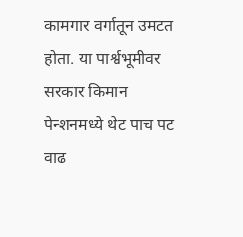कामगार वर्गातून उमटत होता. या पार्श्वभूमीवर सरकार किमान पेन्शनमध्ये थेट पाच पट वाढ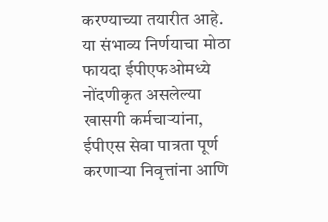करण्याच्या तयारीत आहे. या संभाव्य निर्णयाचा मोठा फायदा ईपीएफओमध्ये नोंदणीकृत असलेल्या खासगी कर्मचाऱ्यांना, ईपीएस सेवा पात्रता पूर्ण करणाऱ्या निवृत्तांना आणि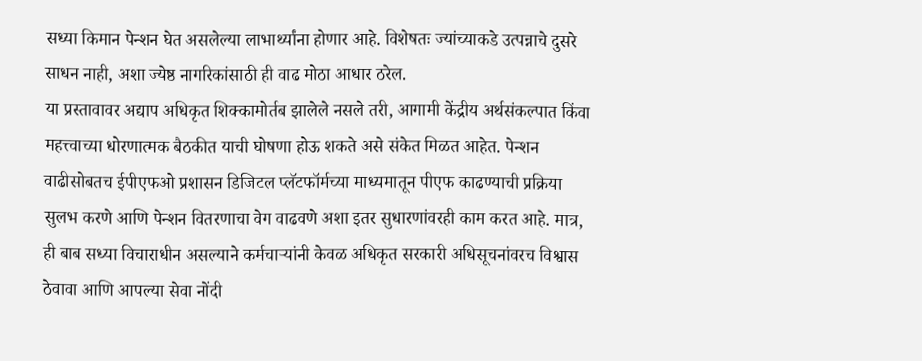सध्या किमान पेन्शन घेत असलेल्या लाभार्थ्यांना होणार आहे. विशेषतः ज्यांच्याकडे उत्पन्नाचे दुसरे साधन नाही, अशा ज्येष्ठ नागरिकांसाठी ही वाढ मोठा आधार ठरेल.
या प्रस्तावावर अद्याप अधिकृत शिक्कामोर्तब झालेले नसले तरी, आगामी केंद्रीय अर्थसंकल्पात किंवा महत्त्वाच्या धोरणात्मक बैठकीत याची घोषणा होऊ शकते असे संकेत मिळत आहेत. पेन्शन वाढीसोबतच ईपीएफओ प्रशासन डिजिटल प्लॅटफॉर्मच्या माध्यमातून पीएफ काढण्याची प्रक्रिया सुलभ करणे आणि पेन्शन वितरणाचा वेग वाढवणे अशा इतर सुधारणांवरही काम करत आहे. मात्र, ही बाब सध्या विचाराधीन असल्याने कर्मचाऱ्यांनी केवळ अधिकृत सरकारी अधिसूचनांवरच विश्वास ठेवावा आणि आपल्या सेवा नोंदी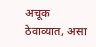अचूक ठेवाव्यात, असा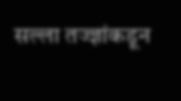सल्ला तज्ज्ञांकडून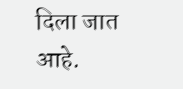दिला जात आहे.